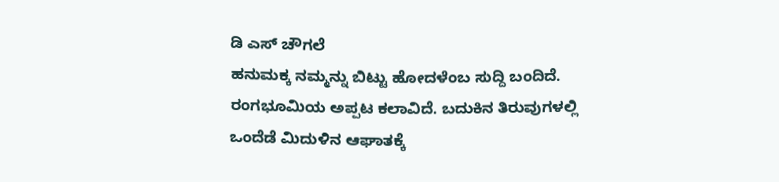ಡಿ ಎಸ್ ಚೌಗಲೆ
ಹನುಮಕ್ಕ ನಮ್ಮನ್ನು ಬಿಟ್ಟು ಹೋದಳೆಂಬ ಸುದ್ದಿ ಬಂದಿದೆ. ರಂಗಭೂಮಿಯ ಅಪ್ಪಟ ಕಲಾವಿದೆ. ಬದುಕಿನ ತಿರುವುಗಳಲ್ಲಿ ಒಂದೆಡೆ ಮಿದುಳಿನ ಆಘಾತಕ್ಕೆ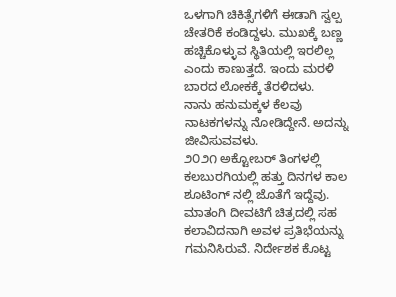ಒಳಗಾಗಿ ಚಿಕಿತ್ಸೆಗಳಿಗೆ ಈಡಾಗಿ ಸ್ವಲ್ಪ ಚೇತರಿಕೆ ಕಂಡಿದ್ದಳು. ಮುಖಕ್ಕೆ ಬಣ್ಣ ಹಚ್ಚಿಕೊಳ್ಳುವ ಸ್ಥಿತಿಯಲ್ಲಿ ಇರಲಿಲ್ಲ ಎಂದು ಕಾಣುತ್ತದೆ. ಇಂದು ಮರಳಿ ಬಾರದ ಲೋಕಕ್ಕೆ ತೆರಳಿದಳು.
ನಾನು ಹನುಮಕ್ಕಳ ಕೆಲವು ನಾಟಕಗಳನ್ನು ನೋಡಿದ್ದೇನೆ. ಅದನ್ನು ಜೀವಿಸುವವಳು.
೨೦೨೧ ಅಕ್ಟೋಬರ್ ತಿಂಗಳಲ್ಲಿ ಕಲಬುರಗಿಯಲ್ಲಿ ಹತ್ತು ದಿನಗಳ ಕಾಲ ಶೂಟಿಂಗ್ ನಲ್ಲಿ ಜೊತೆಗೆ ಇದ್ದೆವು.
ಮಾತಂಗಿ ದೀವಟಿಗೆ ಚಿತ್ರದಲ್ಲಿ ಸಹ ಕಲಾವಿದನಾಗಿ ಅವಳ ಪ್ರತಿಭೆಯನ್ನು ಗಮನಿಸಿರುವೆ. ನಿರ್ದೇಶಕ ಕೊಟ್ಟ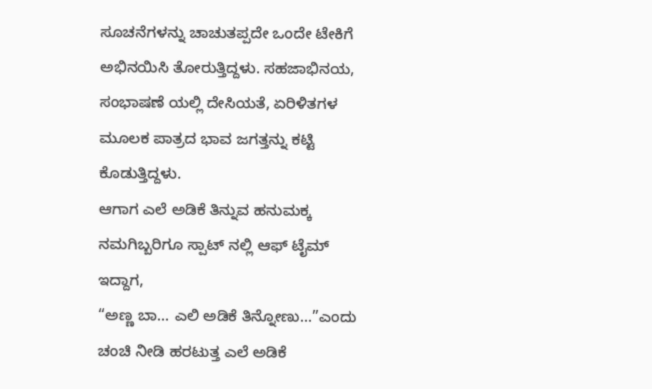ಸೂಚನೆಗಳನ್ನು ಚಾಚುತಪ್ಪದೇ ಒಂದೇ ಟೇಕಿಗೆ ಅಭಿನಯಿಸಿ ತೋರುತ್ತಿದ್ದಳು. ಸಹಜಾಭಿನಯ, ಸಂಭಾಷಣೆ ಯಲ್ಲಿ ದೇಸಿಯತೆ, ಏರಿಳಿತಗಳ ಮೂಲಕ ಪಾತ್ರದ ಭಾವ ಜಗತ್ತನ್ನು ಕಟ್ಟಿ ಕೊಡುತ್ತಿದ್ದಳು.
ಆಗಾಗ ಎಲೆ ಅಡಿಕೆ ತಿನ್ನುವ ಹನುಮಕ್ಕ ನಮಗಿಬ್ಬರಿಗೂ ಸ್ಪಾಟ್ ನಲ್ಲಿ ಆಫ್ ಟೈಮ್ ಇದ್ದಾಗ,
“ಅಣ್ಣ ಬಾ… ಎಲಿ ಅಡಿಕೆ ತಿನ್ನೋಣು…”ಎಂದು ಚಂಚಿ ನೀಡಿ ಹರಟುತ್ತ ಎಲೆ ಅಡಿಕೆ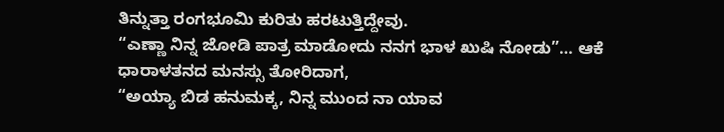ತಿನ್ನುತ್ತಾ ರಂಗಭೂಮಿ ಕುರಿತು ಹರಟುತ್ತಿದ್ದೇವು.
“ಎಣ್ಣಾ ನಿನ್ನ ಜೋಡಿ ಪಾತ್ರ ಮಾಡೋದು ನನಗ ಭಾಳ ಖುಷಿ ನೋಡು”… ಆಕೆ ಧಾರಾಳತನದ ಮನಸ್ಸು ತೋರಿದಾಗ,
“ಅಯ್ಯಾ ಬಿಡ ಹನುಮಕ್ಕ, ನಿನ್ನ ಮುಂದ ನಾ ಯಾವ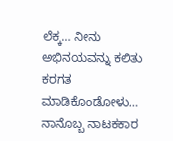ಲೆಕ್ಕ… ನೀನು ಅಭಿನಯವನ್ನು ಕಲಿತು ಕರಗತ ಮಾಡಿಕೊಂಡೋಳು… ನಾನೊಬ್ಬ ನಾಟಕಕಾರ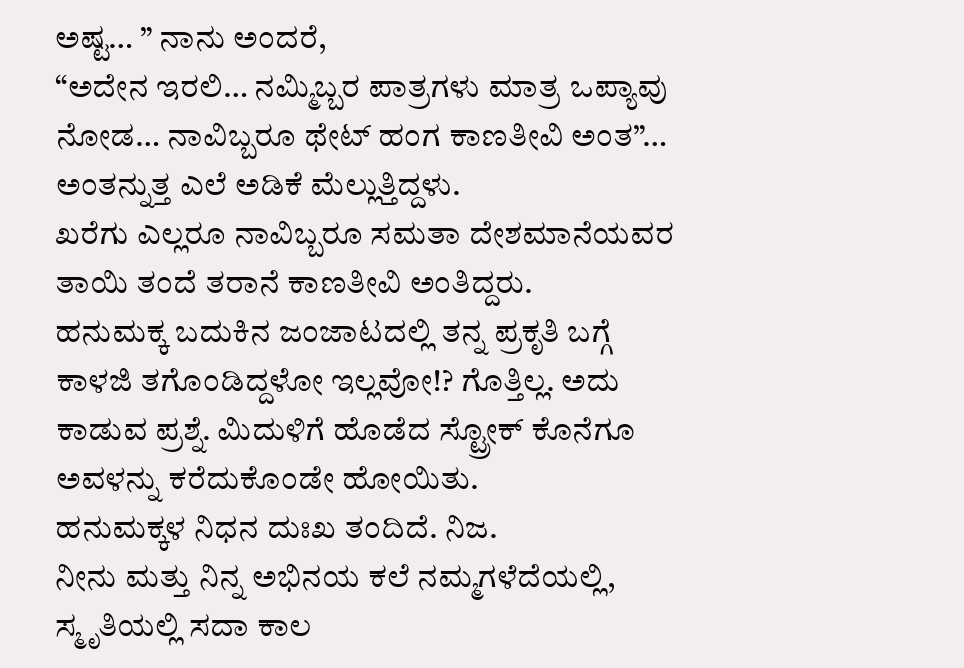ಅಷ್ಟ… ” ನಾನು ಅಂದರೆ,
“ಅದೇನ ಇರಲಿ… ನಮ್ಮಿಬ್ಬರ ಪಾತ್ರಗಳು ಮಾತ್ರ ಒಪ್ಯಾವು ನೋಡ… ನಾವಿಬ್ಬರೂ ಥೇಟ್ ಹಂಗ ಕಾಣತೀವಿ ಅಂತ”… ಅಂತನ್ನುತ್ತ ಎಲೆ ಅಡಿಕೆ ಮೆಲ್ಲುತ್ತಿದ್ದಳು.
ಖರೆಗು ಎಲ್ಲರೂ ನಾವಿಬ್ಬರೂ ಸಮತಾ ದೇಶಮಾನೆಯವರ ತಾಯಿ ತಂದೆ ತರಾನೆ ಕಾಣತೀವಿ ಅಂತಿದ್ದರು.
ಹನುಮಕ್ಕ ಬದುಕಿನ ಜಂಜಾಟದಲ್ಲಿ ತನ್ನ ಪ್ರಕೃತಿ ಬಗ್ಗೆ ಕಾಳಜಿ ತಗೊಂಡಿದ್ದಳೋ ಇಲ್ಲವೋ!? ಗೊತ್ತಿಲ್ಲ. ಅದು ಕಾಡುವ ಪ್ರಶ್ನೆ. ಮಿದುಳಿಗೆ ಹೊಡೆದ ಸ್ಟ್ರೋಕ್ ಕೊನೆಗೂ ಅವಳನ್ನು ಕರೆದುಕೊಂಡೇ ಹೋಯಿತು.
ಹನುಮಕ್ಕಳ ನಿಧನ ದುಃಖ ತಂದಿದೆ. ನಿಜ.
ನೀನು ಮತ್ತು ನಿನ್ನ ಅಭಿನಯ ಕಲೆ ನಮ್ಮಗಳೆದೆಯಲ್ಲಿ, ಸ್ಮೃತಿಯಲ್ಲಿ ಸದಾ ಕಾಲ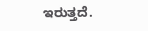ಇರುತ್ತದೆ.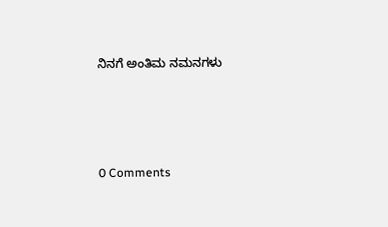ನಿನಗೆ ಅಂತಿಮ ನಮನಗಳು






0 Comments